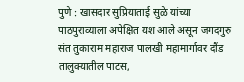पुणे : खासदार सुप्रियाताई सुळे यांच्या पाठपुराव्याला अपेक्षित यश आले असून जगदगुरु संत तुकाराम महाराज पालखी महामार्गावर दौंड तालुक्यातील पाटस,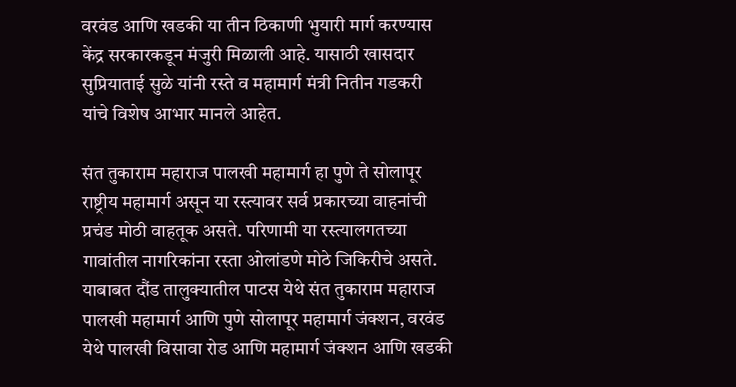वरवंड आणि खडकी या तीन ठिकाणी भुयारी मार्ग करण्यास केंद्र सरकारकडून मंजुरी मिळाली आहे. यासाठी खासदार सुप्रियाताई सुळे यांनी रस्ते व महामार्ग मंत्री नितीन गडकरी यांचे विशेष आभार मानले आहेत.

संत तुकाराम महाराज पालखी महामार्ग हा पुणे ते सोलापूर राष्ट्रीय महामार्ग असून या रस्त्यावर सर्व प्रकारच्या वाहनांची प्रचंड मोठी वाहतूक असते. परिणामी या रस्त्यालगतच्या गावांतील नागरिकांना रस्ता ओलांडणे मोठे जिकिरीचे असते. याबाबत दौंड तालुक्यातील पाटस येथे संत तुकाराम महाराज पालखी महामार्ग आणि पुणे सोलापूर महामार्ग जंक्शन, वरवंड येथे पालखी विसावा रोड आणि महामार्ग जंक्शन आणि खडकी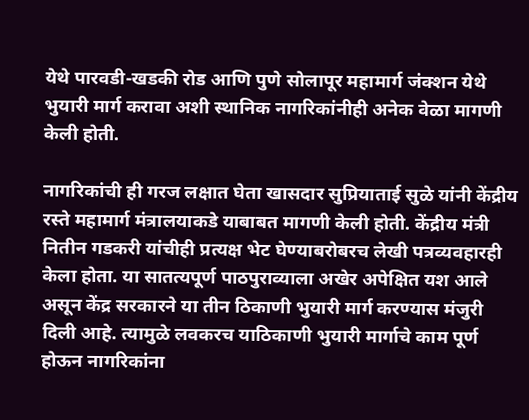येथे पारवडी-खडकी रोड आणि पुणे सोलापूर महामार्ग जंक्शन येथे भुयारी मार्ग करावा अशी स्थानिक नागरिकांनीही अनेक वेळा मागणी केली होती.

नागरिकांची ही गरज लक्षात घेता खासदार सुप्रियाताई सुळे यांनी केंद्रीय रस्ते महामार्ग मंत्रालयाकडे याबाबत मागणी केली होती. केंद्रीय मंत्री नितीन गडकरी यांचीही प्रत्यक्ष भेट घेण्याबरोबरच लेखी पत्रव्यवहारही केला होता. या सातत्यपूर्ण पाठपुराव्याला अखेर अपेक्षित यश आले असून केंद्र सरकारने या तीन ठिकाणी भुयारी मार्ग करण्यास मंजुरी दिली आहे. त्यामुळे लवकरच याठिकाणी भुयारी मार्गाचे काम पूर्ण होऊन नागरिकांना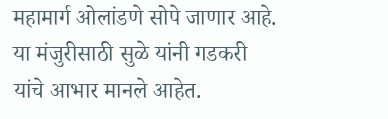महामार्ग ओलांडणे सोपे जाणार आहे. या मंजुरीसाठी सुळे यांनी गडकरी यांचे आभार मानले आहेत.